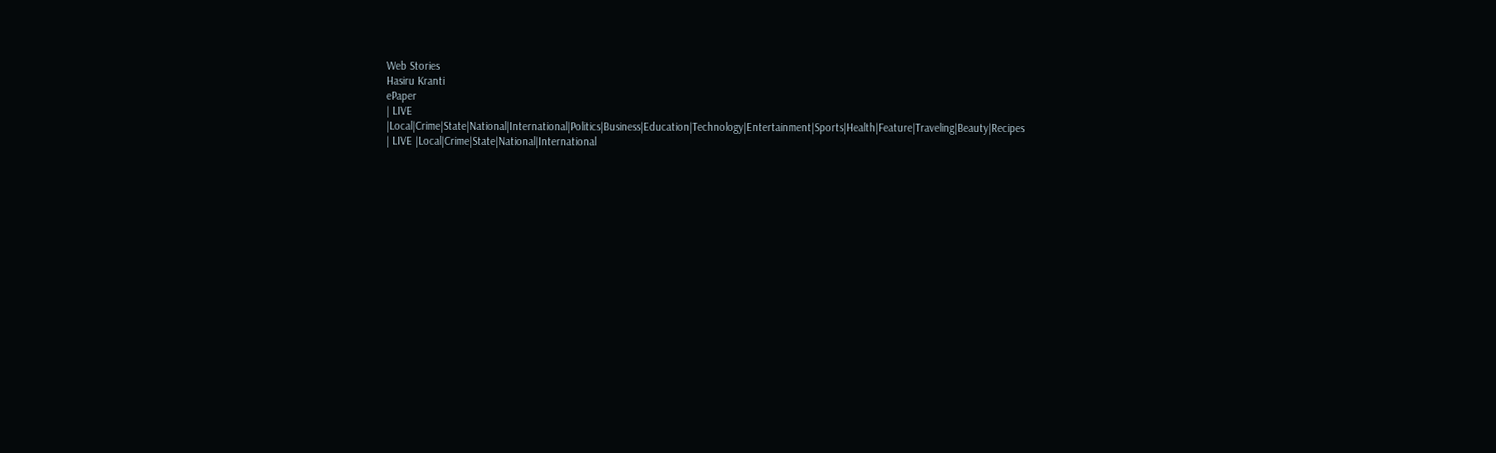Web Stories
Hasiru Kranti
ePaper
| LIVE |Local|Crime|State|National|International|Politics|Business|Education|Technology|Entertainment|Sports|Health|Feature|Traveling|Beauty|Recipes
| LIVE |Local|Crime|State|National|International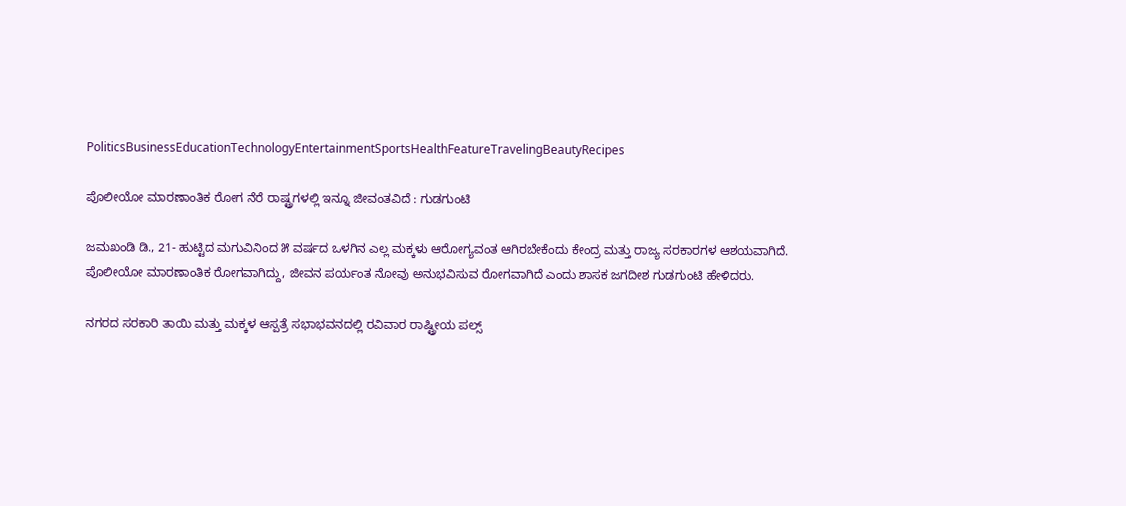PoliticsBusinessEducationTechnologyEntertainmentSportsHealthFeatureTravelingBeautyRecipes

ಪೊಲೀಯೋ ಮಾರಣಾಂತಿಕ ರೋಗ ನೆರೆ ರಾಷ್ಟ್ರಗಳಲ್ಲಿ ಇನ್ನೂ ಜೀವಂತವಿದೆ : ಗುಡಗುಂಟಿ

ಜಮಖಂಡಿ ಡಿ., 21- ಹುಟ್ಟಿದ ಮಗುವಿನಿಂದ ೫ ವರ್ಷದ ಒಳಗಿನ ಎಲ್ಲ ಮಕ್ಕಳು ಆರೋಗ್ಯವಂತ ಆಗಿರಬೇಕೆಂದು ಕೇಂದ್ರ ಮತ್ತು ರಾಜ್ಯ ಸರಕಾರಗಳ ಆಶಯವಾಗಿದೆ. ಪೊಲೀಯೋ ಮಾರಣಾಂತಿಕ ರೋಗವಾಗಿದ್ದು, ಜೀವನ ಪರ್ಯಂತ ನೋವು ಅನುಭವಿಸುವ ರೋಗವಾಗಿದೆ ಎಂದು ಶಾಸಕ ಜಗದೀಶ ಗುಡಗುಂಟಿ ಹೇಳಿದರು.

ನಗರದ ಸರಕಾರಿ ತಾಯಿ ಮತ್ತು ಮಕ್ಕಳ ಆಸ್ಪತ್ರೆ ಸಭಾಭವನದಲ್ಲಿ ರವಿವಾರ ರಾಷ್ಟ್ರೀಯ ಪಲ್ಸ್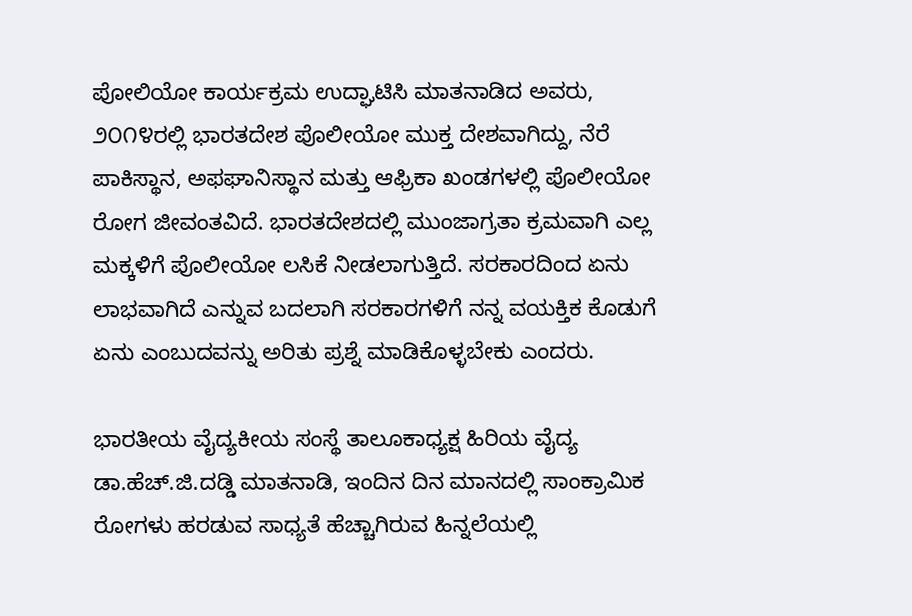ಪೋಲಿಯೋ ಕಾರ್ಯಕ್ರಮ ಉದ್ಘಾಟಿಸಿ ಮಾತನಾಡಿದ ಅವರು, ೨೦೧೪ರಲ್ಲಿ ಭಾರತದೇಶ ಪೊಲೀಯೋ ಮುಕ್ತ ದೇಶವಾಗಿದ್ದು, ನೆರೆ ಪಾಕಿಸ್ಥಾನ, ಅಫಘಾನಿಸ್ಥಾನ ಮತ್ತು ಆಫ್ರಿಕಾ ಖಂಡಗಳಲ್ಲಿ ಪೊಲೀಯೋ ರೋಗ ಜೀವಂತವಿದೆ. ಭಾರತದೇಶದಲ್ಲಿ ಮುಂಜಾಗ್ರತಾ ಕ್ರಮವಾಗಿ ಎಲ್ಲ ಮಕ್ಕಳಿಗೆ ಪೊಲೀಯೋ ಲಸಿಕೆ ನೀಡಲಾಗುತ್ತಿದೆ. ಸರಕಾರದಿಂದ ಏನು ಲಾಭವಾಗಿದೆ ಎನ್ನುವ ಬದಲಾಗಿ ಸರಕಾರಗಳಿಗೆ ನನ್ನ ವಯಕ್ತಿಕ ಕೊಡುಗೆ ಏನು ಎಂಬುದವನ್ನು ಅರಿತು ಪ್ರಶ್ನೆ ಮಾಡಿಕೊಳ್ಳಬೇಕು ಎಂದರು.

ಭಾರತೀಯ ವೈದ್ಯಕೀಯ ಸಂಸ್ಥೆ ತಾಲೂಕಾಧ್ಯಕ್ಷ ಹಿರಿಯ ವೈದ್ಯ ಡಾ.ಹೆಚ್.ಜಿ.ದಡ್ಡಿ ಮಾತನಾಡಿ, ಇಂದಿನ ದಿನ ಮಾನದಲ್ಲಿ ಸಾಂಕ್ರಾಮಿಕ ರೋಗಳು ಹರಡುವ ಸಾಧ್ಯತೆ ಹೆಚ್ಚಾಗಿರುವ ಹಿನ್ನಲೆಯಲ್ಲಿ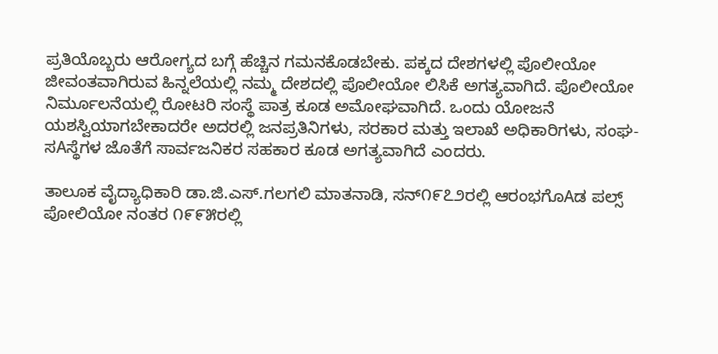ಪ್ರತಿಯೊಬ್ಬರು ಆರೋಗ್ಯದ ಬಗ್ಗೆ ಹೆಚ್ಚಿನ ಗಮನಕೊಡಬೇಕು. ಪಕ್ಕದ ದೇಶಗಳಲ್ಲಿ ಪೊಲೀಯೋ ಜೀವಂತವಾಗಿರುವ ಹಿನ್ನಲೆಯಲ್ಲಿ ನಮ್ಮ ದೇಶದಲ್ಲಿ ಪೊಲೀಯೋ ಲಿಸಿಕೆ ಅಗತ್ಯವಾಗಿದೆ. ಪೊಲೀಯೋ ನಿರ್ಮೂಲನೆಯಲ್ಲಿ ರೋಟರಿ ಸಂಸ್ಥೆ ಪಾತ್ರ ಕೂಡ ಅಮೋಘವಾಗಿದೆ. ಒಂದು ಯೋಜನೆ ಯಶಸ್ವಿಯಾಗಬೇಕಾದರೇ ಅದರಲ್ಲಿ ಜನಪ್ರತಿನಿಗಳು, ಸರಕಾರ ಮತ್ತು ಇಲಾಖೆ ಅಧಿಕಾರಿಗಳು, ಸಂಘ-ಸAಸ್ಥೆಗಳ ಜೊತೆಗೆ ಸಾರ್ವಜನಿಕರ ಸಹಕಾರ ಕೂಡ ಅಗತ್ಯವಾಗಿದೆ ಎಂದರು.

ತಾಲೂಕ ವೈದ್ಯಾಧಿಕಾರಿ ಡಾ.ಜಿ.ಎಸ್.ಗಲಗಲಿ ಮಾತನಾಡಿ, ಸನ್೧೯೭೨ರಲ್ಲಿ ಆರಂಭಗೊAಡ ಪಲ್ಸ್ ಪೋಲಿಯೋ ನಂತರ ೧೯೯೫ರಲ್ಲಿ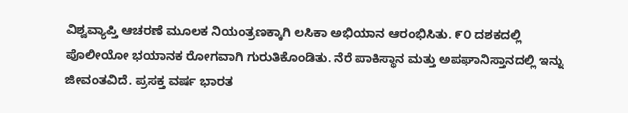ವಿಶ್ವವ್ಯಾಪ್ತಿ ಆಚರಣೆ ಮೂಲಕ ನಿಯಂತ್ರಣಕ್ಕಾಗಿ ಲಸಿಕಾ ಅಭಿಯಾನ ಆರಂಭಿಸಿತು. ೯೦ ದಶಕದಲ್ಲಿ ಪೊಲೀಯೋ ಭಯಾನಕ ರೋಗವಾಗಿ ಗುರುತಿಕೊಂಡಿತು. ನೆರೆ ಪಾಕಿಸ್ಥಾನ ಮತ್ತು ಅಪಘಾನಿಸ್ತಾನದಲ್ಲಿ ಇನ್ನು ಜೀವಂತವಿದೆ. ಪ್ರಸಕ್ತ ವರ್ಷ ಭಾರತ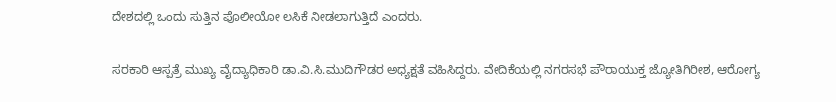ದೇಶದಲ್ಲಿ ಒಂದು ಸುತ್ತಿನ ಪೊಲೀಯೋ ಲಸಿಕೆ ನೀಡಲಾಗುತ್ತಿದೆ ಎಂದರು.

ಸರಕಾರಿ ಆಸ್ಪತ್ರೆ ಮುಖ್ಯ ವೈದ್ಯಾಧಿಕಾರಿ ಡಾ.ವಿ.ಸಿ.ಮುದಿಗೌಡರ ಅಧ್ಯಕ್ಷತೆ ವಹಿಸಿದ್ದರು. ವೇದಿಕೆಯಲ್ಲಿ ನಗರಸಭೆ ಪೌರಾಯುಕ್ತ ಜ್ಯೋತಿಗಿರೀಶ, ಆರೋಗ್ಯ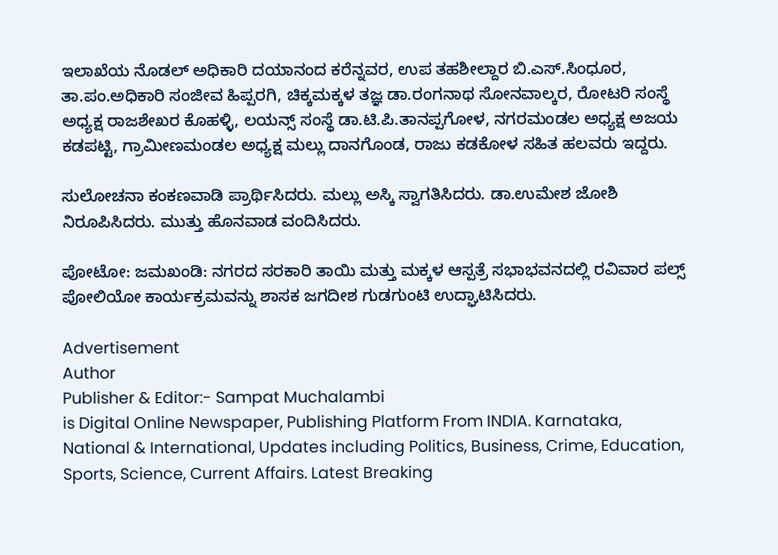ಇಲಾಖೆಯ ನೊಡಲ್ ಅಧಿಕಾರಿ ದಯಾನಂದ ಕರೆನ್ನವರ, ಉಪ ತಹಶೀಲ್ದಾರ ಬಿ.ಎಸ್.ಸಿಂಧೂರ, ತಾ.ಪಂ.ಅಧಿಕಾರಿ ಸಂಜೀವ ಹಿಪ್ಪರಗಿ, ಚಿಕ್ಕಮಕ್ಕಳ ತಜ್ಞ ಡಾ.ರಂಗನಾಥ ಸೋನವಾಲ್ಕರ, ರೋಟರಿ ಸಂಸ್ಥೆ ಅಧ್ಯಕ್ಷ ರಾಜಶೇಖರ ಕೊಹಳ್ಳಿ, ಲಯನ್ಸ್ ಸಂಸ್ಥೆ ಡಾ.ಟಿ.ಪಿ.ತಾನಪ್ಪಗೋಳ, ನಗರಮಂಡಲ ಅಧ್ಯಕ್ಷ ಅಜಯ ಕಡಪಟ್ಟಿ, ಗ್ರಾಮೀಣಮಂಡಲ ಅಧ್ಯಕ್ಷ ಮಲ್ಲು ದಾನಗೊಂಡ, ರಾಜು ಕಡಕೋಳ ಸಹಿತ ಹಲವರು ಇದ್ದರು.

ಸುಲೋಚನಾ ಕಂಕಣವಾಡಿ ಪ್ರಾರ್ಥಿಸಿದರು. ಮಲ್ಲು ಅಸ್ಕಿ ಸ್ವಾಗತಿಸಿದರು. ಡಾ.ಉಮೇಶ ಜೋಶಿ ನಿರೂಪಿಸಿದರು. ಮುತ್ತು ಹೊನವಾಡ ವಂದಿಸಿದರು.

ಪೋಟೋ: ಜಮಖಂಡಿ: ನಗರದ ಸರಕಾರಿ ತಾಯಿ ಮತ್ತು ಮಕ್ಕಳ ಆಸ್ಪತ್ರೆ ಸಭಾಭವನದಲ್ಲಿ ರವಿವಾರ ಪಲ್ಸ್ ಪೋಲಿಯೋ ಕಾರ್ಯಕ್ರಮವನ್ನು ಶಾಸಕ ಜಗದೀಶ ಗುಡಗುಂಟಿ ಉದ್ಘಾಟಿಸಿದರು.

Advertisement
Author
Publisher & Editor:- Sampat Muchalambi
is Digital Online Newspaper, Publishing Platform From INDIA. Karnataka, National & International, Updates including Politics, Business, Crime, Education, Sports, Science, Current Affairs. Latest Breaking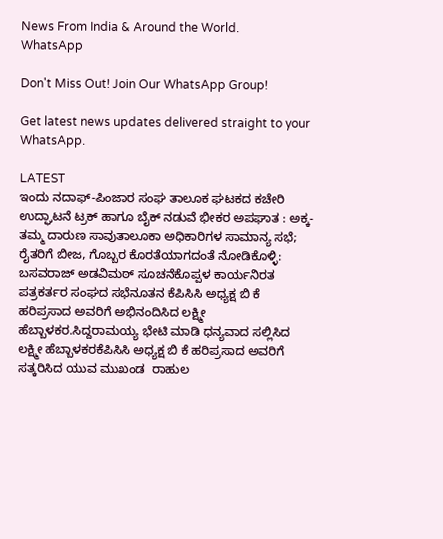News From India & Around the World.
WhatsApp

Don't Miss Out! Join Our WhatsApp Group!

Get latest news updates delivered straight to your WhatsApp.

LATEST
ಇಂದು ನದಾಫ್-ಪಿಂಜಾರ ಸಂಘ ತಾಲೂಕ ಘಟಕದ ಕಚೇರಿ ಉದ್ಘಾಟನೆ ಟ್ರಕ್ ಹಾಗೂ ಬೈಕ್ ನಡುವೆ ಭೀಕರ ಅಪಘಾತ : ಅಕ್ಕ-ತಮ್ಮ ದಾರುಣ ಸಾವುತಾಲೂಕಾ ಅಧಿಕಾರಿಗಳ ಸಾಮಾನ್ಯ ಸಭೆ; ರೈತರಿಗೆ ಬೀಜ, ಗೊಬ್ಬರ ಕೊರತೆಯಾಗದಂತೆ ನೋಡಿಕೊಳ್ಳಿ: ಬಸವರಾಜ್ ಅಡವಿಮಠ್ ಸೂಚನೆಕೊಪ್ಪಳ ಕಾರ್ಯನಿರತ ಪತ್ರಕರ್ತರ ಸಂಘದ ಸಭೆನೂತನ ಕೆಪಿಸಿಸಿ ಅಧ್ಯಕ್ಷ ಬಿ ಕೆ ಹರಿಪ್ರಸಾದ ಅವರಿಗೆ ಅಭಿನಂದಿಸಿದ ಲಕ್ಷ್ಮೀ  ಹೆಬ್ಬಾಳಕರ.ಸಿದ್ದರಾಮಯ್ಯ ಭೇಟಿ ಮಾಡಿ ಧನ್ಯವಾದ ಸಲ್ಲಿಸಿದ ಲಕ್ಷ್ಮೀ ಹೆಬ್ಬಾಳಕರಕೆಪಿಸಿಸಿ ಅಧ್ಯಕ್ಷ ಬಿ ಕೆ ಹರಿಪ್ರಸಾದ ಅವರಿಗೆ ಸತ್ಕರಿಸಿದ ಯುವ ಮುಖಂಡ  ರಾಹುಲ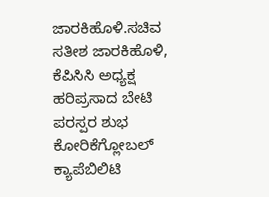ಜಾರಕಿಹೊಳಿ.ಸಚಿವ ಸತೀಶ ಜಾರಕಿಹೊಳಿ, ಕೆಪಿಸಿಸಿ ಅಧ್ಯಕ್ಷ ಹರಿಪ್ರಸಾದ ಬೇಟಿ ಪರಸ್ಪರ ಶುಭ ಕೋರಿಕೆಗ್ಲೋಬಲ್ ಕ್ಯಾಪೆಬಿಲಿಟಿ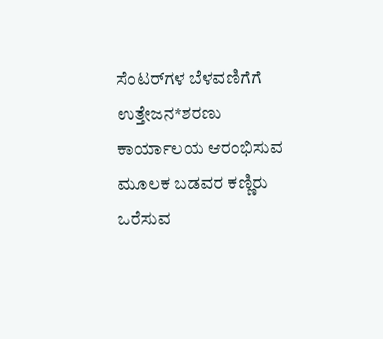ಸೆಂಟರ್‌ಗಳ ಬೆಳವಣಿಗೆಗೆ ಉತ್ತೇಜನ*ಶರಣು ಕಾರ್ಯಾಲಯ ಆರಂಭಿಸುವ ಮೂಲಕ ಬಡವರ ಕಣ್ಣಿರು ಒರೆಸುವ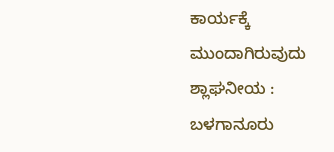ಕಾರ್ಯಕ್ಕೆ ಮುಂದಾಗಿರುವುದು ಶ್ಲಾಘನೀಯ : ಬಳಗಾನೂರು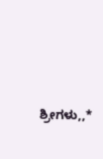ಶ್ರೀಗಳು,,*